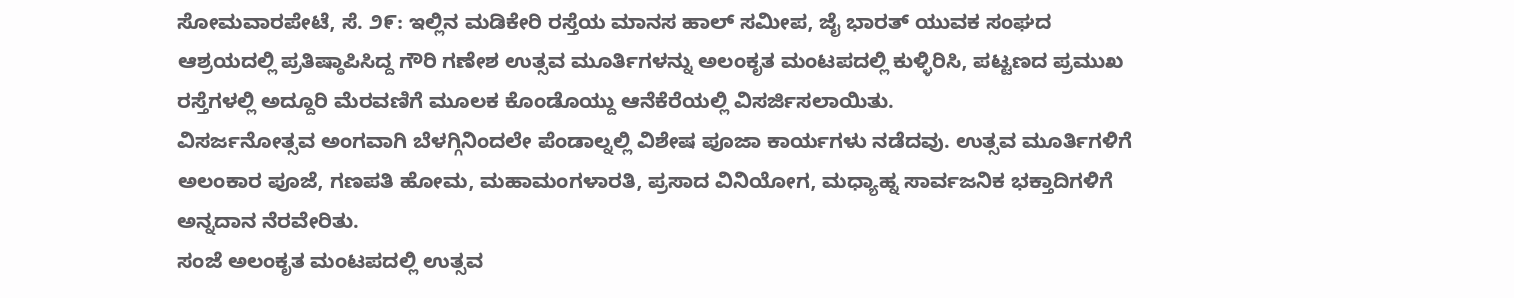ಸೋಮವಾರಪೇಟೆ, ಸೆ. ೨೯: ಇಲ್ಲಿನ ಮಡಿಕೇರಿ ರಸ್ತೆಯ ಮಾನಸ ಹಾಲ್ ಸಮೀಪ, ಜೈ ಭಾರತ್ ಯುವಕ ಸಂಘದ ಆಶ್ರಯದಲ್ಲಿ ಪ್ರತಿಷ್ಠಾಪಿಸಿದ್ದ ಗೌರಿ ಗಣೇಶ ಉತ್ಸವ ಮೂರ್ತಿಗಳನ್ನು ಅಲಂಕೃತ ಮಂಟಪದಲ್ಲಿ ಕುಳ್ಳಿರಿಸಿ, ಪಟ್ಟಣದ ಪ್ರಮುಖ ರಸ್ತೆಗಳಲ್ಲಿ ಅದ್ದೂರಿ ಮೆರವಣಿಗೆ ಮೂಲಕ ಕೊಂಡೊಯ್ದು ಆನೆಕೆರೆಯಲ್ಲಿ ವಿಸರ್ಜಿಸಲಾಯಿತು.
ವಿಸರ್ಜನೋತ್ಸವ ಅಂಗವಾಗಿ ಬೆಳಗ್ಗಿನಿಂದಲೇ ಪೆಂಡಾಲ್ನಲ್ಲಿ ವಿಶೇಷ ಪೂಜಾ ಕಾರ್ಯಗಳು ನಡೆದವು. ಉತ್ಸವ ಮೂರ್ತಿಗಳಿಗೆ ಅಲಂಕಾರ ಪೂಜೆ, ಗಣಪತಿ ಹೋಮ, ಮಹಾಮಂಗಳಾರತಿ, ಪ್ರಸಾದ ವಿನಿಯೋಗ, ಮಧ್ಯಾಹ್ನ ಸಾರ್ವಜನಿಕ ಭಕ್ತಾದಿಗಳಿಗೆ ಅನ್ನದಾನ ನೆರವೇರಿತು.
ಸಂಜೆ ಅಲಂಕೃತ ಮಂಟಪದಲ್ಲಿ ಉತ್ಸವ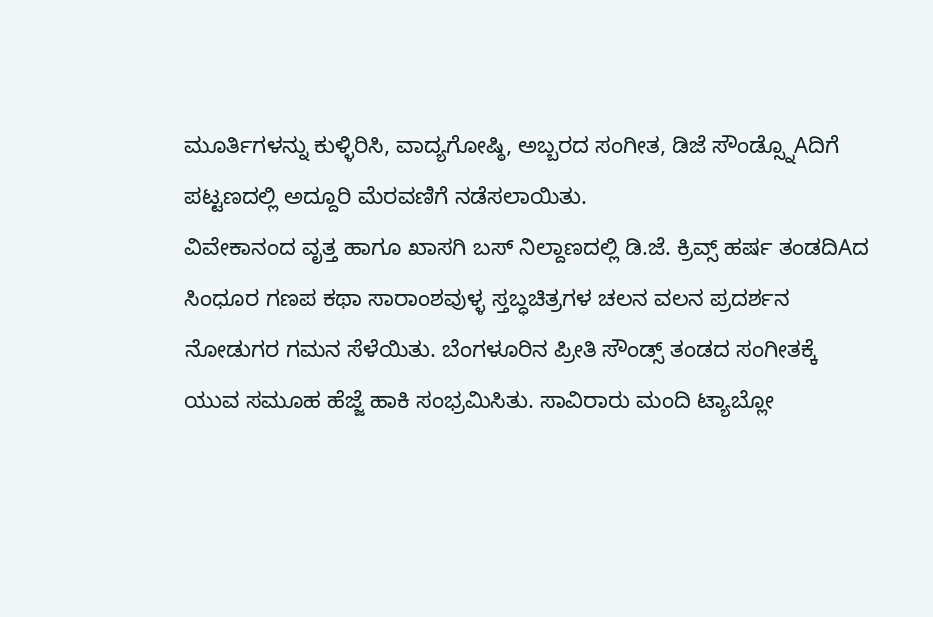ಮೂರ್ತಿಗಳನ್ನು ಕುಳ್ಳಿರಿಸಿ, ವಾದ್ಯಗೋಷ್ಠಿ, ಅಬ್ಬರದ ಸಂಗೀತ, ಡಿಜೆ ಸೌಂಡ್ಸ್ನೊAದಿಗೆ ಪಟ್ಟಣದಲ್ಲಿ ಅದ್ದೂರಿ ಮೆರವಣಿಗೆ ನಡೆಸಲಾಯಿತು.
ವಿವೇಕಾನಂದ ವೃತ್ತ ಹಾಗೂ ಖಾಸಗಿ ಬಸ್ ನಿಲ್ದಾಣದಲ್ಲಿ ಡಿ.ಜೆ. ಕ್ರಿವ್ಸ್ ಹರ್ಷ ತಂಡದಿAದ ಸಿಂಧೂರ ಗಣಪ ಕಥಾ ಸಾರಾಂಶವುಳ್ಳ ಸ್ತಬ್ಧಚಿತ್ರಗಳ ಚಲನ ವಲನ ಪ್ರದರ್ಶನ ನೋಡುಗರ ಗಮನ ಸೆಳೆಯಿತು. ಬೆಂಗಳೂರಿನ ಪ್ರೀತಿ ಸೌಂಡ್ಸ್ ತಂಡದ ಸಂಗೀತಕ್ಕೆ ಯುವ ಸಮೂಹ ಹೆಜ್ಜೆ ಹಾಕಿ ಸಂಭ್ರಮಿಸಿತು. ಸಾವಿರಾರು ಮಂದಿ ಟ್ಯಾಬ್ಲೋ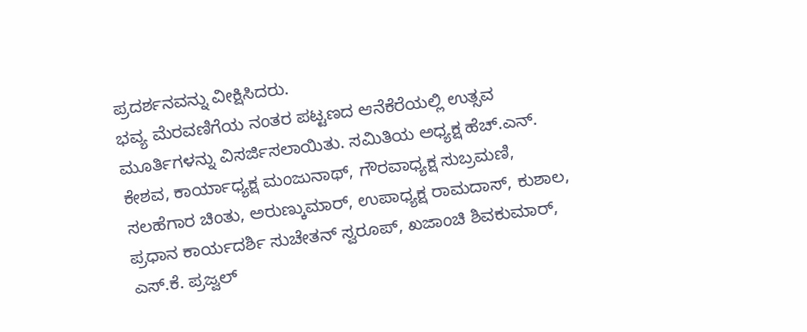ಪ್ರದರ್ಶನವನ್ನು ವೀಕ್ಷಿಸಿದರು.
ಭವ್ಯ ಮೆರವಣಿಗೆಯ ನಂತರ ಪಟ್ಟಣದ ಆನೆಕೆರೆಯಲ್ಲಿ ಉತ್ಸವ ಮೂರ್ತಿಗಳನ್ನು ವಿಸರ್ಜಿಸಲಾಯಿತು. ಸಮಿತಿಯ ಅಧ್ಯಕ್ಷ ಹೆಚ್.ಎನ್. ಕೇಶವ, ಕಾರ್ಯಾಧ್ಯಕ್ಷ ಮಂಜುನಾಥ್, ಗೌರವಾಧ್ಯಕ್ಷ ಸುಬ್ರಮಣಿ, ಸಲಹೆಗಾರ ಚಿಂತು, ಅರುಣ್ಕುಮಾರ್, ಉಪಾಧ್ಯಕ್ಷ ರಾಮದಾಸ್, ಕುಶಾಲ, ಪ್ರಧಾನ ಕಾರ್ಯದರ್ಶಿ ಸುಚೇತನ್ ಸ್ವರೂಪ್, ಖಜಾಂಚಿ ಶಿವಕುಮಾರ್, ಎಸ್.ಕೆ. ಪ್ರಜ್ವಲ್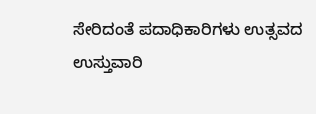ಸೇರಿದಂತೆ ಪದಾಧಿಕಾರಿಗಳು ಉತ್ಸವದ ಉಸ್ತುವಾರಿ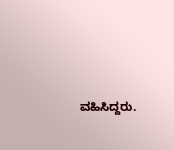ವಹಿಸಿದ್ದರು.